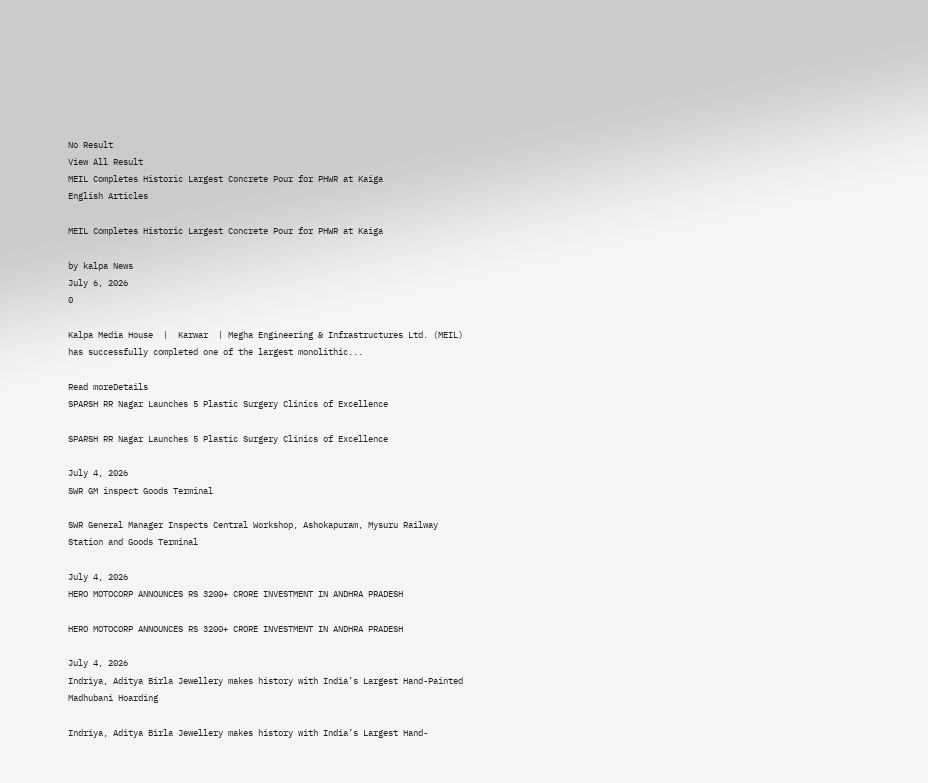No Result
View All Result
MEIL Completes Historic Largest Concrete Pour for PHWR at Kaiga
English Articles

MEIL Completes Historic Largest Concrete Pour for PHWR at Kaiga

by kalpa News
July 6, 2026
0

Kalpa Media House  |  Karwar  | Megha Engineering & Infrastructures Ltd. (MEIL) has successfully completed one of the largest monolithic...

Read moreDetails
SPARSH RR Nagar Launches 5 Plastic Surgery Clinics of Excellence

SPARSH RR Nagar Launches 5 Plastic Surgery Clinics of Excellence

July 4, 2026
SWR GM inspect Goods Terminal

SWR General Manager Inspects Central Workshop, Ashokapuram, Mysuru Railway Station and Goods Terminal

July 4, 2026
HERO MOTOCORP ANNOUNCES RS 3200+ CRORE INVESTMENT IN ANDHRA PRADESH

HERO MOTOCORP ANNOUNCES RS 3200+ CRORE INVESTMENT IN ANDHRA PRADESH

July 4, 2026
Indriya, Aditya Birla Jewellery makes history with India’s Largest Hand-Painted Madhubani Hoarding

Indriya, Aditya Birla Jewellery makes history with India’s Largest Hand-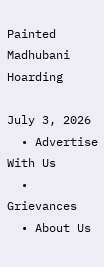Painted Madhubani Hoarding

July 3, 2026
  • Advertise With Us
  • Grievances
  • About Us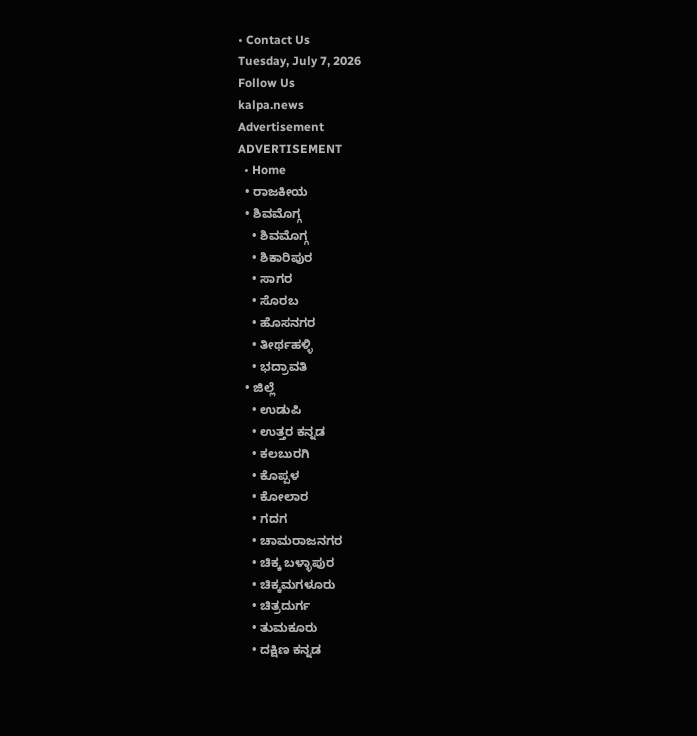• Contact Us
Tuesday, July 7, 2026
Follow Us
kalpa.news
Advertisement
ADVERTISEMENT
  • Home
  • ರಾಜಕೀಯ
  • ಶಿವಮೊಗ್ಗ
    • ಶಿವಮೊಗ್ಗ
    • ಶಿಕಾರಿಪುರ
    • ಸಾಗರ
    • ಸೊರಬ
    • ಹೊಸನಗರ
    • ತೀರ್ಥಹಳ್ಳಿ
    • ಭದ್ರಾವತಿ
  • ಜಿಲ್ಲೆ
    • ಉಡುಪಿ
    • ಉತ್ತರ ಕನ್ನಡ
    • ಕಲಬುರಗಿ
    • ಕೊಪ್ಪಳ
    • ಕೋಲಾರ
    • ಗದಗ
    • ಚಾಮರಾಜನಗರ
    • ಚಿಕ್ಕ ಬಳ್ಳಾಪುರ
    • ಚಿಕ್ಕಮಗಳೂರು
    • ಚಿತ್ರದುರ್ಗ
    • ತುಮಕೂರು
    • ದಕ್ಷಿಣ ಕನ್ನಡ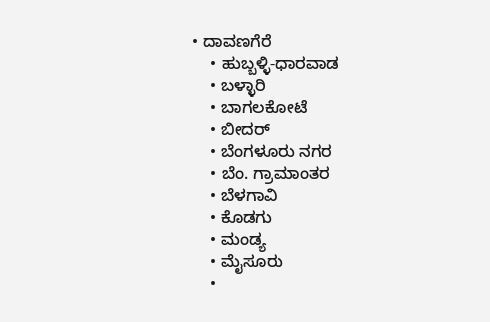• ದಾವಣಗೆರೆ
    • ಹುಬ್ಬಳ್ಳಿ-ಧಾರವಾಡ
    • ಬಳ್ಳಾರಿ
    • ಬಾಗಲಕೋಟೆ
    • ಬೀದರ್
    • ಬೆಂಗಳೂರು ನಗರ
    • ಬೆಂ. ಗ್ರಾಮಾಂತರ
    • ಬೆಳಗಾವಿ
    • ಕೊಡಗು
    • ಮಂಡ್ಯ
    • ಮೈಸೂರು
    •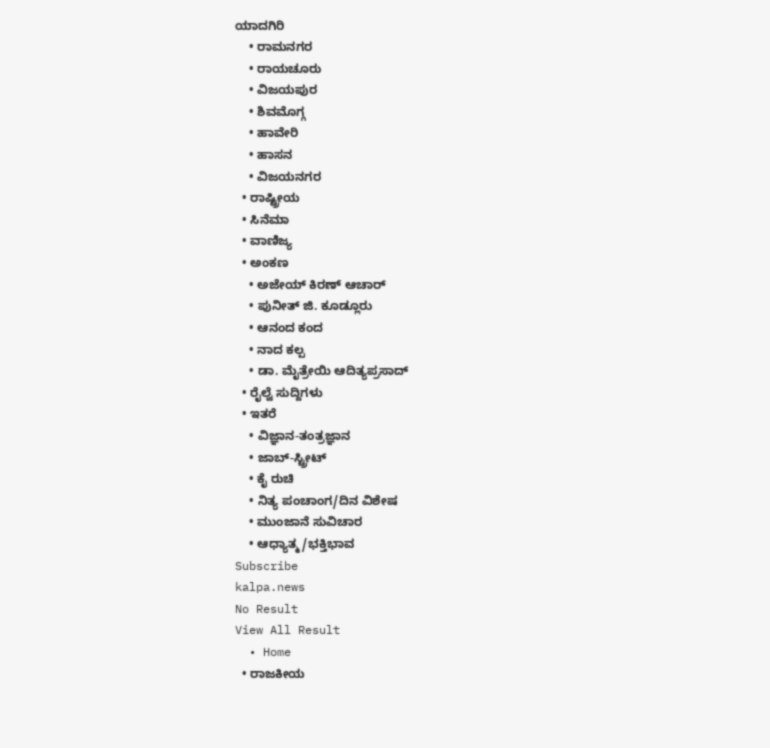ಯಾದಗಿರಿ
    • ರಾಮನಗರ
    • ರಾಯಚೂರು
    • ವಿಜಯಪುರ
    • ಶಿವಮೊಗ್ಗ
    • ಹಾವೇರಿ
    • ಹಾಸನ
    • ವಿಜಯನಗರ
  • ರಾಷ್ಟ್ರೀಯ
  • ಸಿನೆಮಾ
  • ವಾಣಿಜ್ಯ
  • ಅಂಕಣ
    • ಅಜೇಯ್ ಕಿರಣ್ ಆಚಾರ್
    • ಪುನೀತ್ ಜಿ. ಕೂಡ್ಲೂರು
    • ಆನಂದ ಕಂದ
    • ನಾದ ಕಲ್ಪ
    • ಡಾ. ಮೈತ್ರೇಯಿ ಆದಿತ್ಯಪ್ರಸಾದ್
  • ರೈಲ್ವೆ ಸುದ್ದಿಗಳು
  • ಇತರೆ
    • ವಿಜ್ಞಾನ-ತಂತ್ರಜ್ಞಾನ
    • ಜಾಬ್-ಸ್ಟ್ರೀಟ್
    • ಕೈ ರುಚಿ
    • ನಿತ್ಯ ಪಂಚಾಂಗ/ದಿನ ವಿಶೇಷ
    • ಮುಂಜಾನೆ ಸುವಿಚಾರ
    • ಆಧ್ಯಾತ್ಮ/ಭಕ್ತಿಭಾವ
Subscribe
kalpa.news
No Result
View All Result
  • Home
  • ರಾಜಕೀಯ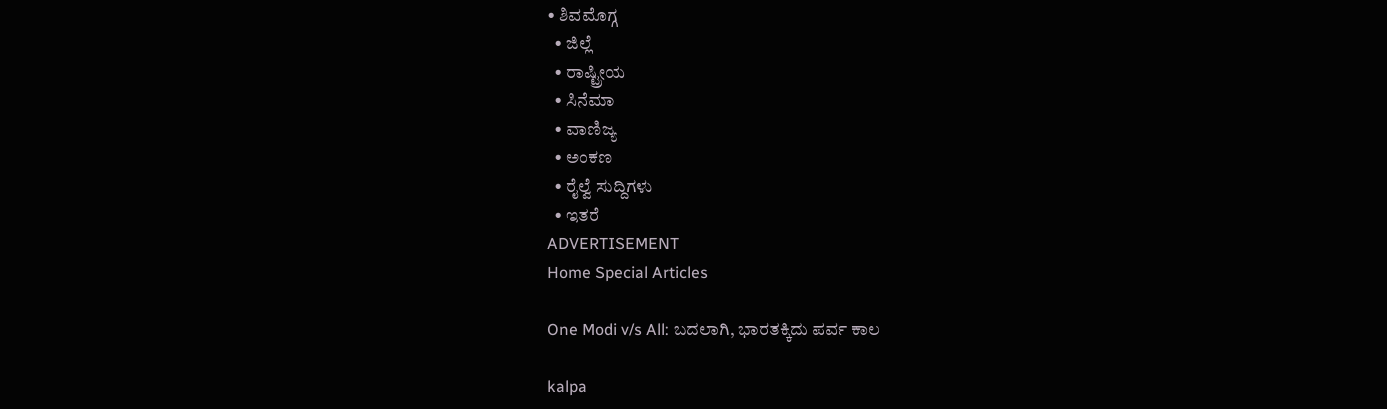• ಶಿವಮೊಗ್ಗ
  • ಜಿಲ್ಲೆ
  • ರಾಷ್ಟ್ರೀಯ
  • ಸಿನೆಮಾ
  • ವಾಣಿಜ್ಯ
  • ಅಂಕಣ
  • ರೈಲ್ವೆ ಸುದ್ದಿಗಳು
  • ಇತರೆ
ADVERTISEMENT
Home Special Articles

One Modi v/s All: ಬದಲಾಗಿ, ಭಾರತಕ್ಕಿದು ಪರ್ವ ಕಾಲ

kalpa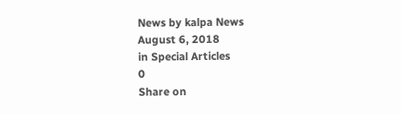News by kalpa News
August 6, 2018
in Special Articles
0
Share on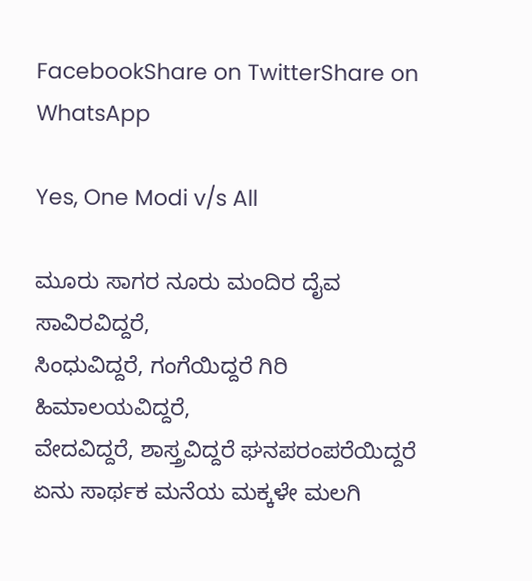FacebookShare on TwitterShare on WhatsApp

Yes, One Modi v/s All

ಮೂರು ಸಾಗರ ನೂರು ಮಂದಿರ ದೈವ ಸಾವಿರವಿದ್ದರೆ,
ಸಿಂಧುವಿದ್ದರೆ, ಗಂಗೆಯಿದ್ದರೆ ಗಿರಿ ಹಿಮಾಲಯವಿದ್ದರೆ,
ವೇದವಿದ್ದರೆ, ಶಾಸ್ತ್ರವಿದ್ದರೆ ಘನಪರಂಪರೆಯಿದ್ದರೆ ಏನು ಸಾರ್ಥಕ ಮನೆಯ ಮಕ್ಕಳೇ ಮಲಗಿ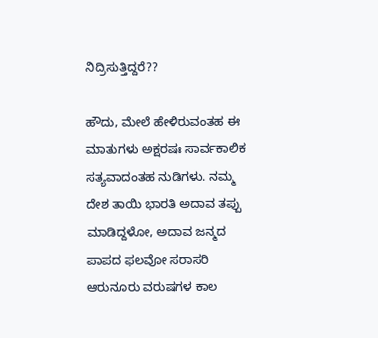ನಿದ್ರಿಸುತ್ತಿದ್ದರೆ??

ಹೌದು, ಮೇಲೆ ಹೇಳಿರುವಂತಹ ಈ ಮಾತುಗಳು ಅಕ್ಷರಷಃ ಸಾರ್ವಕಾಲಿಕ ಸತ್ಯವಾದಂತಹ ನುಡಿಗಳು. ನಮ್ಮ ದೇಶ ತಾಯಿ ಭಾರತಿ ಅದಾವ ತಪ್ಪು ಮಾಡಿದ್ದಳೋ, ಅದಾವ ಜನ್ಮದ ಪಾಪದ ಫಲವೋ ಸರಾಸರಿ ಆರುನೂರು ವರುಷಗಳ ಕಾಲ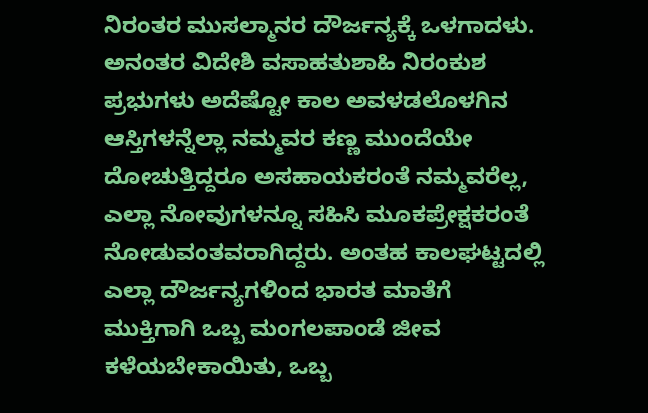ನಿರಂತರ ಮುಸಲ್ಮಾನರ ದೌರ್ಜನ್ಯಕ್ಕೆ ಒಳಗಾದಳು. ಅನಂತರ ವಿದೇಶಿ ವಸಾಹತುಶಾಹಿ ನಿರಂಕುಶ ಪ್ರಭುಗಳು ಅದೆಷ್ಟೋ ಕಾಲ ಅವಳಡಲೊಳಗಿನ ಆಸ್ತಿಗಳನ್ನೆಲ್ಲಾ ನಮ್ಮವರ ಕಣ್ಣ ಮುಂದೆಯೇ ದೋಚುತ್ತಿದ್ದರೂ ಅಸಹಾಯಕರಂತೆ ನಮ್ಮವರೆಲ್ಲ, ಎಲ್ಲಾ ನೋವುಗಳನ್ನೂ ಸಹಿಸಿ ಮೂಕಪ್ರೇಕ್ಷಕರಂತೆ ನೋಡುವಂತವರಾಗಿದ್ದರು. ಅಂತಹ ಕಾಲಘಟ್ಟದಲ್ಲಿ ಎಲ್ಲಾ ದೌರ್ಜನ್ಯಗಳಿಂದ ಭಾರತ ಮಾತೆಗೆ ಮುಕ್ತಿಗಾಗಿ ಒಬ್ಬ ಮಂಗಲಪಾಂಡೆ ಜೀವ ಕಳೆಯಬೇಕಾಯಿತು, ಒಬ್ಬ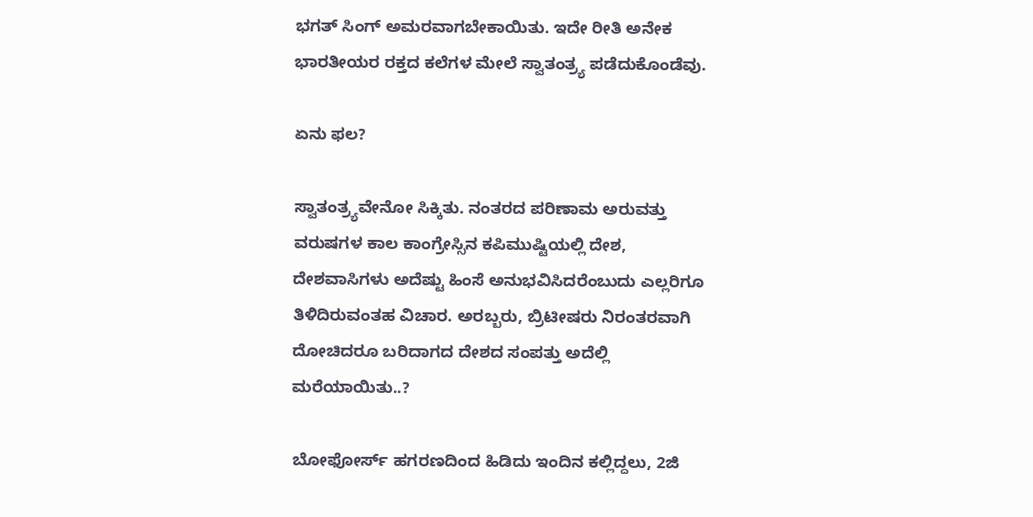ಭಗತ್ ಸಿಂಗ್ ಅಮರವಾಗಬೇಕಾಯಿತು. ಇದೇ ರೀತಿ ಅನೇಕ ಭಾರತೀಯರ ರಕ್ತದ ಕಲೆಗಳ ಮೇಲೆ ಸ್ವಾತಂತ್ರ್ಯ ಪಡೆದುಕೊಂಡೆವು.

ಏನು ಫಲ?

ಸ್ವಾತಂತ್ರ್ಯವೇನೋ ಸಿಕ್ಕಿತು. ನಂತರದ ಪರಿಣಾಮ ಅರುವತ್ತು ವರುಷಗಳ ಕಾಲ ಕಾಂಗ್ರೇಸ್ಸಿನ ಕಪಿಮುಷ್ಟಿಯಲ್ಲಿ ದೇಶ, ದೇಶವಾಸಿಗಳು ಅದೆಷ್ಟು ಹಿಂಸೆ ಅನುಭವಿಸಿದರೆಂಬುದು ಎಲ್ಲರಿಗೂ ತಿಳಿದಿರುವಂತಹ ವಿಚಾರ. ಅರಬ್ಬರು, ಬ್ರಿಟೀಷರು ನಿರಂತರವಾಗಿ ದೋಚಿದರೂ ಬರಿದಾಗದ ದೇಶದ ಸಂಪತ್ತು ಅದೆಲ್ಲಿ ಮರೆಯಾಯಿತು..?

ಬೋಫೋರ್ಸ್ ಹಗರಣದಿಂದ ಹಿಡಿದು ಇಂದಿನ ಕಲ್ಲಿದ್ದಲು, 2ಜಿ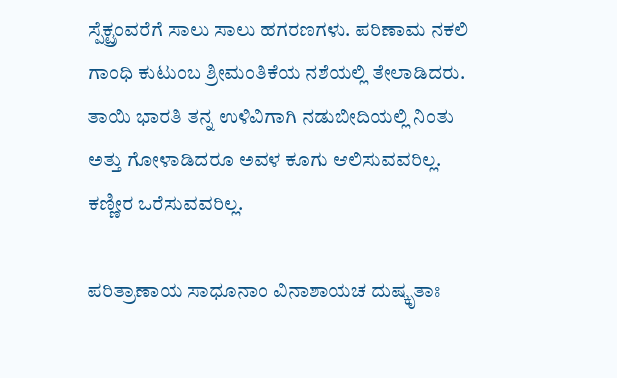ಸ್ಪೆಕ್ಟ್ರಂವರೆಗೆ ಸಾಲು ಸಾಲು ಹಗರಣಗಳು. ಪರಿಣಾಮ ನಕಲಿ ಗಾಂಧಿ ಕುಟುಂಬ ಶ್ರೀಮಂತಿಕೆಯ ನಶೆಯಲ್ಲಿ ತೇಲಾಡಿದರು. ತಾಯಿ ಭಾರತಿ ತನ್ನ ಉಳಿವಿಗಾಗಿ ನಡುಬೀದಿಯಲ್ಲಿ ನಿಂತು ಅತ್ತು ಗೋಳಾಡಿದರೂ ಅವಳ ಕೂಗು ಆಲಿಸುವವರಿಲ್ಲ. ಕಣ್ಣೀರ ಒರೆಸುವವರಿಲ್ಲ.

ಪರಿತ್ರಾಣಾಯ ಸಾಧೂನಾಂ ವಿನಾಶಾಯಚ ದುಷ್ಕೃತಾಃ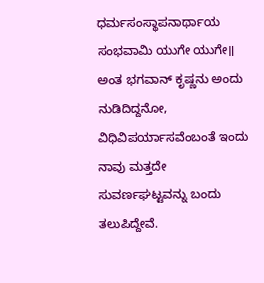ಧರ್ಮಸಂಸ್ಥಾಪನಾರ್ಥಾಯ ಸಂಭವಾಮಿ ಯುಗೇ ಯುಗೇ॥
ಅಂತ ಭಗವಾನ್ ಕೃಷ್ಣನು ಅಂದು ನುಡಿದಿದ್ದನೋ, ವಿಧಿವಿಪರ್ಯಾಸವೆಂಬಂತೆ ಇಂದು ನಾವು ಮತ್ತದೇ ಸುವರ್ಣಘಟ್ಟವನ್ನು ಬಂದು ತಲುಪಿದ್ದೇವೆ.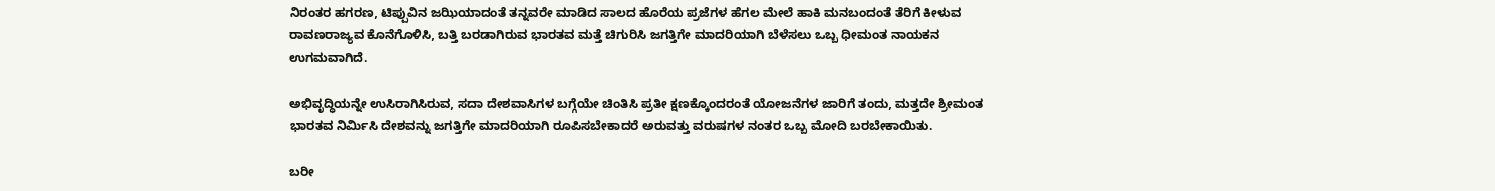ನಿರಂತರ ಹಗರಣ, ಟಿಪ್ಪುವಿನ ಜಝಿಯಾದಂತೆ ತನ್ನವರೇ ಮಾಡಿದ ಸಾಲದ ಹೊರೆಯ ಪ್ರಜೆಗಳ ಹೆಗಲ ಮೇಲೆ ಹಾಕಿ ಮನಬಂದಂತೆ ತೆರಿಗೆ ಕೀಳುವ ರಾವಣರಾಜ್ಯವ ಕೊನೆಗೊಳಿಸಿ, ಬತ್ತಿ ಬರಡಾಗಿರುವ ಭಾರತವ ಮತ್ತೆ ಚಿಗುರಿಸಿ ಜಗತ್ತಿಗೇ ಮಾದರಿಯಾಗಿ ಬೆಳೆಸಲು ಒಬ್ಬ ಧೀಮಂತ ನಾಯಕನ ಉಗಮವಾಗಿದೆ.

ಅಭಿವೃದ್ಧಿಯನ್ನೇ ಉಸಿರಾಗಿಸಿರುವ, ಸದಾ ದೇಶವಾಸಿಗಳ ಬಗ್ಗೆಯೇ ಚಿಂತಿಸಿ ಪ್ರತೀ ಕ್ಷಣಕ್ಕೊಂದರಂತೆ ಯೋಜನೆಗಳ ಜಾರಿಗೆ ತಂದು, ಮತ್ತದೇ ಶ್ರೀಮಂತ ಭಾರತವ ನಿರ್ಮಿಸಿ ದೇಶವನ್ನು ಜಗತ್ತಿಗೇ ಮಾದರಿಯಾಗಿ ರೂಪಿಸಬೇಕಾದರೆ ಅರುವತ್ತು ವರುಷಗಳ ನಂತರ ಒಬ್ಬ ಮೋದಿ ಬರಬೇಕಾಯಿತು.

ಬರೀ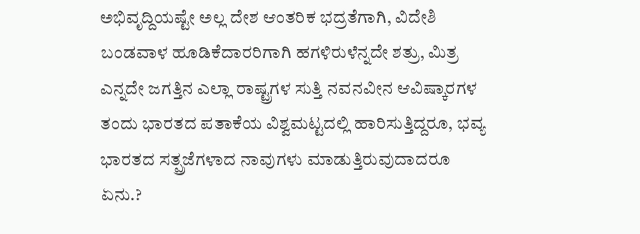ಅಭಿವೃದ್ದಿಯಷ್ಟೇ ಅಲ್ಲ ದೇಶ ಆಂತರಿಕ ಭದ್ರತೆಗಾಗಿ, ವಿದೇಶಿ ಬಂಡವಾಳ ಹೂಡಿಕೆದಾರರಿಗಾಗಿ ಹಗಳಿರುಳೆನ್ನದೇ ಶತ್ರು, ಮಿತ್ರ ಎನ್ನದೇ ಜಗತ್ತಿನ ಎಲ್ಲಾ ರಾಷ್ಟ್ರಗಳ ಸುತ್ತಿ ನವನವೀನ ಆವಿಷ್ಕಾರಗಳ ತಂದು ಭಾರತದ ಪತಾಕೆಯ ವಿಶ್ವಮಟ್ಟದಲ್ಲಿ ಹಾರಿಸುತ್ತಿದ್ದರೂ, ಭವ್ಯ ಭಾರತದ ಸತ್ಪ್ರಜೆಗಳಾದ ನಾವುಗಳು ಮಾಡುತ್ತಿರುವುದಾದರೂ ಏನು.?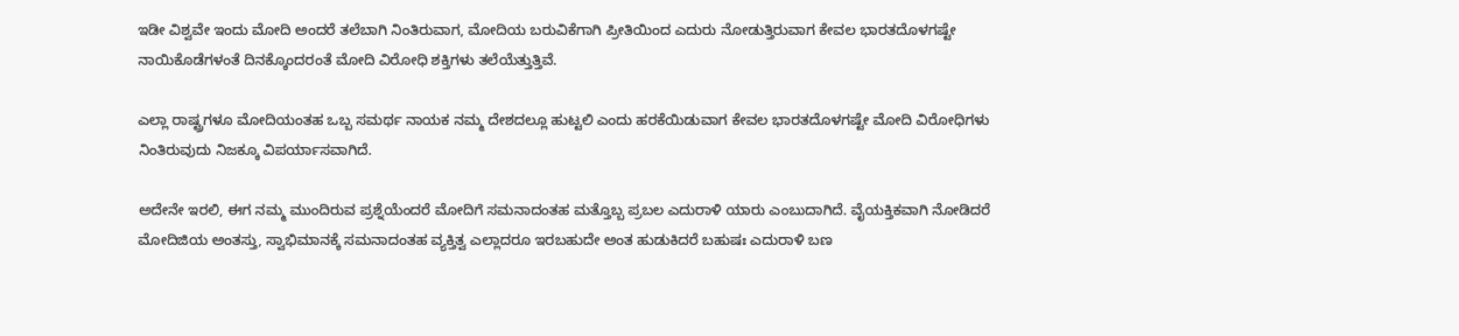ಇಡೀ ವಿಶ್ವವೇ ಇಂದು ಮೋದಿ ಅಂದರೆ ತಲೆಬಾಗಿ ನಿಂತಿರುವಾಗ, ಮೋದಿಯ ಬರುವಿಕೆಗಾಗಿ ಪ್ರೀತಿಯಿಂದ ಎದುರು ನೋಡುತ್ತಿರುವಾಗ ಕೇವಲ ಭಾರತದೊಳಗಷ್ಟೇ ನಾಯಿಕೊಡೆಗಳಂತೆ ದಿನಕ್ಕೊಂದರಂತೆ ಮೋದಿ ವಿರೋಧಿ ಶಕ್ತಿಗಳು ತಲೆಯೆತ್ತುತ್ತಿವೆ.

ಎಲ್ಲಾ ರಾಷ್ಟ್ರಗಳೂ ಮೋದಿಯಂತಹ ಒಬ್ಬ ಸಮರ್ಥ ನಾಯಕ ನಮ್ಮ ದೇಶದಲ್ಲೂ ಹುಟ್ಟಲಿ ಎಂದು ಹರಕೆಯಿಡುವಾಗ ಕೇವಲ ಭಾರತದೊಳಗಷ್ಟೇ ಮೋದಿ ವಿರೋಧಿಗಳು ನಿಂತಿರುವುದು ನಿಜಕ್ಕೂ ವಿಪರ್ಯಾಸವಾಗಿದೆ.

ಅದೇನೇ ಇರಲಿ, ಈಗ ನಮ್ಮ ಮುಂದಿರುವ ಪ್ರಶ್ನೆಯೆಂದರೆ ಮೋದಿಗೆ ಸಮನಾದಂತಹ ಮತ್ತೊಬ್ಬ ಪ್ರಬಲ ಎದುರಾಳಿ ಯಾರು ಎಂಬುದಾಗಿದೆ. ವೈಯಕ್ತಿಕವಾಗಿ ನೋಡಿದರೆ ಮೋದಿಜಿಯ ಅಂತಸ್ತು, ಸ್ವಾಭಿಮಾನಕ್ಕೆ ಸಮನಾದಂತಹ ವ್ಯಕ್ತಿತ್ವ ಎಲ್ಲಾದರೂ ಇರಬಹುದೇ ಅಂತ ಹುಡುಕಿದರೆ ಬಹುಷಃ ಎದುರಾಳಿ ಬಣ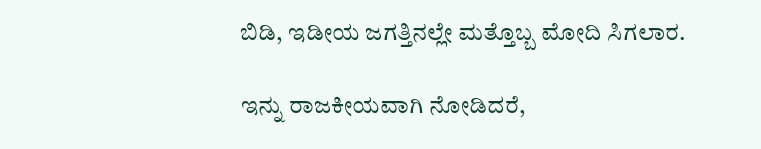ಬಿಡಿ, ಇಡೀಯ ಜಗತ್ತಿನಲ್ಲೇ ಮತ್ತೊಬ್ಬ ಮೋದಿ ಸಿಗಲಾರ.

ಇನ್ನು ರಾಜಕೀಯವಾಗಿ ನೋಡಿದರೆ,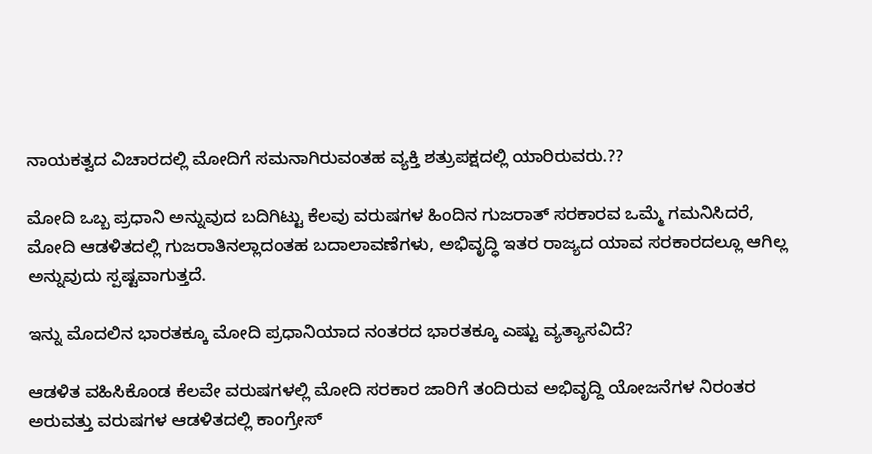ನಾಯಕತ್ವದ ವಿಚಾರದಲ್ಲಿ ಮೋದಿಗೆ ಸಮನಾಗಿರುವಂತಹ ವ್ಯಕ್ತಿ ಶತ್ರುಪಕ್ಷದಲ್ಲಿ ಯಾರಿರುವರು.??

ಮೋದಿ ಒಬ್ಬ ಪ್ರಧಾನಿ ಅನ್ನುವುದ ಬದಿಗಿಟ್ಟು ಕೆಲವು ವರುಷಗಳ ಹಿಂದಿನ ಗುಜರಾತ್ ಸರಕಾರವ ಒಮ್ಮೆ ಗಮನಿಸಿದರೆ, ಮೋದಿ ಆಡಳಿತದಲ್ಲಿ ಗುಜರಾತಿನಲ್ಲಾದಂತಹ ಬದಾಲಾವಣೆಗಳು, ಅಭಿವೃದ್ಧಿ ಇತರ ರಾಜ್ಯದ ಯಾವ ಸರಕಾರದಲ್ಲೂ ಆಗಿಲ್ಲ ಅನ್ನುವುದು ಸ್ಪಷ್ಟವಾಗುತ್ತದೆ.

ಇನ್ನು ಮೊದಲಿನ ಭಾರತಕ್ಕೂ ಮೋದಿ ಪ್ರಧಾನಿಯಾದ ನಂತರದ ಭಾರತಕ್ಕೂ ಎಷ್ಟು ವ್ಯತ್ಯಾಸವಿದೆ?

ಆಡಳಿತ ವಹಿಸಿಕೊಂಡ ಕೆಲವೇ ವರುಷಗಳಲ್ಲಿ ಮೋದಿ ಸರಕಾರ ಜಾರಿಗೆ ತಂದಿರುವ ಅಭಿವೃದ್ದಿ ಯೋಜನೆಗಳ ನಿರಂತರ ಅರುವತ್ತು ವರುಷಗಳ ಆಡಳಿತದಲ್ಲಿ ಕಾಂಗ್ರೇಸ್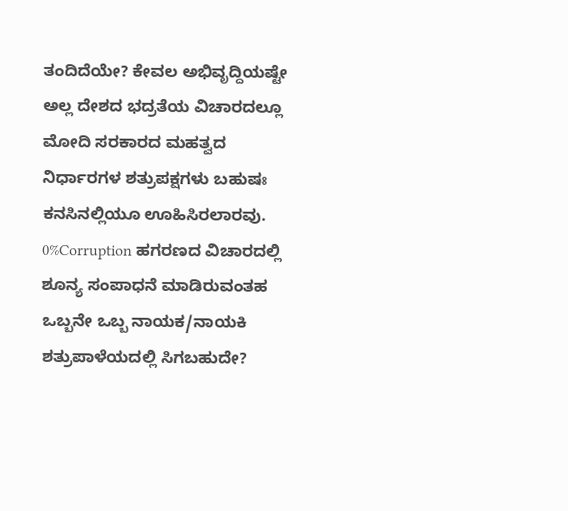ತಂದಿದೆಯೇ? ಕೇವಲ ಅಭಿವೃದ್ದಿಯಷ್ಟೇ ಅಲ್ಲ ದೇಶದ ಭದ್ರತೆಯ ವಿಚಾರದಲ್ಲೂ ಮೋದಿ ಸರಕಾರದ ಮಹತ್ವದ ನಿರ್ಧಾರಗಳ ಶತ್ರುಪಕ್ಷಗಳು ಬಹುಷಃ ಕನಸಿನಲ್ಲಿಯೂ ಊಹಿಸಿರಲಾರವು. 0%Corruption ಹಗರಣದ ವಿಚಾರದಲ್ಲಿ ಶೂನ್ಯ ಸಂಪಾಧನೆ ಮಾಡಿರುವಂತಹ ಒಬ್ಬನೇ ಒಬ್ಬ ನಾಯಕ/ನಾಯಕಿ ಶತ್ರುಪಾಳೆಯದಲ್ಲಿ ಸಿಗಬಹುದೇ?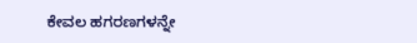ಕೇವಲ ಹಗರಣಗಳನ್ನೇ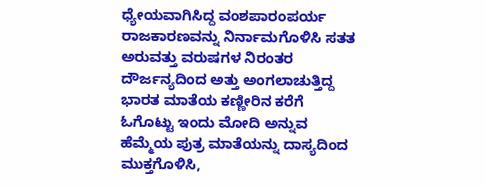ಧ್ಯೇಯವಾಗಿಸಿದ್ದ ವಂಶಪಾರಂಪರ್ಯ ರಾಜಕಾರಣವನ್ನು ನಿರ್ನಾಮಗೊಳಿಸಿ ಸತತ ಅರುವತ್ತು ವರುಷಗಳ ನಿರಂತರ ದೌರ್ಜನ್ಯದಿಂದ ಅತ್ತು ಅಂಗಲಾಚುತ್ತಿದ್ದ ಭಾರತ ಮಾತೆಯ ಕಣ್ಣೀರಿನ ಕರೆಗೆ ಓಗೊಟ್ಟು ಇಂದು ಮೋದಿ ಅನ್ನುವ ಹೆಮ್ಮೆಯ ಪುತ್ರ ಮಾತೆಯನ್ನು ದಾಸ್ಯದಿಂದ ಮುಕ್ತಗೊಳಿಸಿ,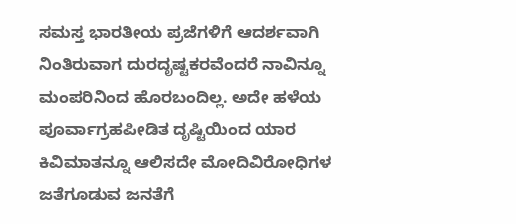ಸಮಸ್ತ ಭಾರತೀಯ ಪ್ರಜೆಗಳಿಗೆ ಆದರ್ಶವಾಗಿ ನಿಂತಿರುವಾಗ ದುರದೃಷ್ಟಕರವೆಂದರೆ ನಾವಿನ್ನೂ ಮಂಪರಿನಿಂದ ಹೊರಬಂದಿಲ್ಲ. ಅದೇ ಹಳೆಯ ಪೂರ್ವಾಗ್ರಹಪೀಡಿತ ದೃಷ್ಟಿಯಿಂದ ಯಾರ ಕಿವಿಮಾತನ್ನೂ ಆಲಿಸದೇ ಮೋದಿವಿರೋಧಿಗಳ ಜತೆಗೂಡುವ ಜನತೆಗೆ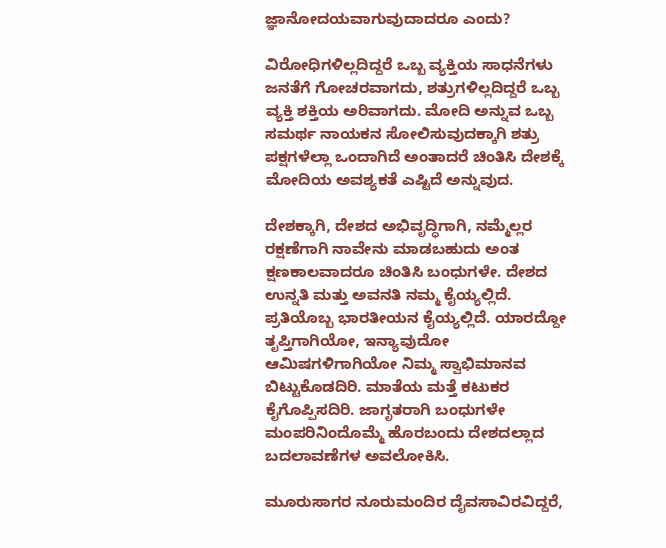ಜ್ಞಾನೋದಯವಾಗುವುದಾದರೂ ಎಂದು?

ವಿರೋಧಿಗಳಿಲ್ಲದಿದ್ದರೆ ಒಬ್ಬ ವ್ಯಕ್ತಿಯ ಸಾಧನೆಗಳು ಜನತೆಗೆ ಗೋಚರವಾಗದು, ಶತ್ರುಗಳಿಲ್ಲದಿದ್ದರೆ ಒಬ್ಬ ವ್ಯಕ್ತಿ ಶಕ್ತಿಯ ಅರಿವಾಗದು. ಮೋದಿ ಅನ್ನುವ ಒಬ್ಬ ಸಮರ್ಥ ನಾಯಕನ ಸೋಲಿಸುವುದಕ್ಕಾಗಿ ಶತ್ರು ಪಕ್ಷಗಳೆಲ್ಲಾ ಒಂದಾಗಿದೆ ಅಂತಾದರೆ ಚಿಂತಿಸಿ ದೇಶಕ್ಕೆ ಮೋದಿಯ ಅವಶ್ಯಕತೆ ಎಷ್ಟಿದೆ ಅನ್ನುವುದ.

ದೇಶಕ್ಕಾಗಿ, ದೇಶದ ಅಭಿವೃದ್ಧಿಗಾಗಿ, ನಮ್ಮೆಲ್ಲರ ರಕ್ಷಣೆಗಾಗಿ ನಾವೇನು ಮಾಡಬಹುದು ಅಂತ ಕ್ಷಣಕಾಲವಾದರೂ ಚಿಂತಿಸಿ ಬಂಧುಗಳೇ. ದೇಶದ ಉನ್ನತಿ ಮತ್ತು ಅವನತಿ ನಮ್ಮ ಕೈಯ್ಯಲ್ಲಿದೆ. ಪ್ರತಿಯೊಬ್ಬ ಭಾರತೀಯನ ಕೈಯ್ಯಲ್ಲಿದೆ. ಯಾರದ್ದೋ ತೃಪ್ತಿಗಾಗಿಯೋ, ಇನ್ಯಾವುದೋ ಆಮಿಷಗಳಿಗಾಗಿಯೋ ನಿಮ್ಮ ಸ್ವಾಭಿಮಾನವ ಬಿಟ್ಟುಕೊಡದಿರಿ. ಮಾತೆಯ ಮತ್ತೆ ಕಟುಕರ ಕೈಗೊಪ್ಪಿಸದಿರಿ. ಜಾಗೃತರಾಗಿ ಬಂಧುಗಳೇ ಮಂಪರಿನಿಂದೊಮ್ಮೆ ಹೊರಬಂದು ದೇಶದಲ್ಲಾದ ಬದಲಾವಣೆಗಳ ಅವಲೋಕಿಸಿ.

ಮೂರುಸಾಗರ ನೂರುಮಂದಿರ ದೈವಸಾವಿರವಿದ್ದರೆ,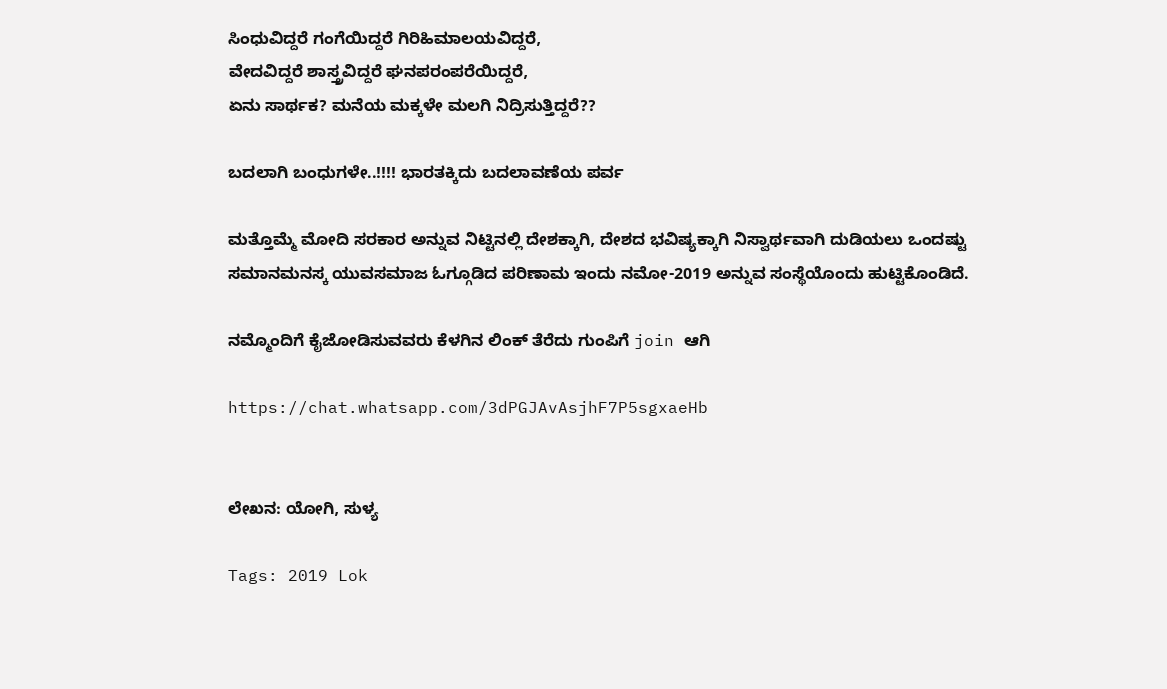ಸಿಂಧುವಿದ್ದರೆ ಗಂಗೆಯಿದ್ದರೆ ಗಿರಿಹಿಮಾಲಯವಿದ್ದರೆ,
ವೇದವಿದ್ದರೆ ಶಾಸ್ತ್ರವಿದ್ದರೆ ಘನಪರಂಪರೆಯಿದ್ದರೆ,
ಏನು ಸಾರ್ಥಕ? ಮನೆಯ ಮಕ್ಕಳೇ ಮಲಗಿ ನಿದ್ರಿಸುತ್ತಿದ್ದರೆ??

ಬದಲಾಗಿ ಬಂಧುಗಳೇ..!!!! ಭಾರತಕ್ಕಿದು ಬದಲಾವಣೆಯ ಪರ್ವ

ಮತ್ತೊಮ್ಮೆ ಮೋದಿ ಸರಕಾರ ಅನ್ನುವ ನಿಟ್ಟಿನಲ್ಲಿ ದೇಶಕ್ಕಾಗಿ, ದೇಶದ ಭವಿಷ್ಯಕ್ಕಾಗಿ ನಿಸ್ವಾರ್ಥವಾಗಿ ದುಡಿಯಲು ಒಂದಷ್ಟು ಸಮಾನಮನಸ್ಕ ಯುವಸಮಾಜ ಓಗ್ಗೂಡಿದ ಪರಿಣಾಮ ಇಂದು ನಮೋ-2019 ಅನ್ನುವ ಸಂಸ್ಥೆಯೊಂದು ಹುಟ್ಟಿಕೊಂಡಿದೆ.

ನಮ್ಮೊಂದಿಗೆ ಕೈಜೋಡಿಸುವವರು ಕೆಳಗಿನ ಲಿಂಕ್ ತೆರೆದು ಗುಂಪಿಗೆ join ಆಗಿ

https://chat.whatsapp.com/3dPGJAvAsjhF7P5sgxaeHb


ಲೇಖನ: ಯೋಗಿ, ಸುಳ್ಯ

Tags: 2019 Lok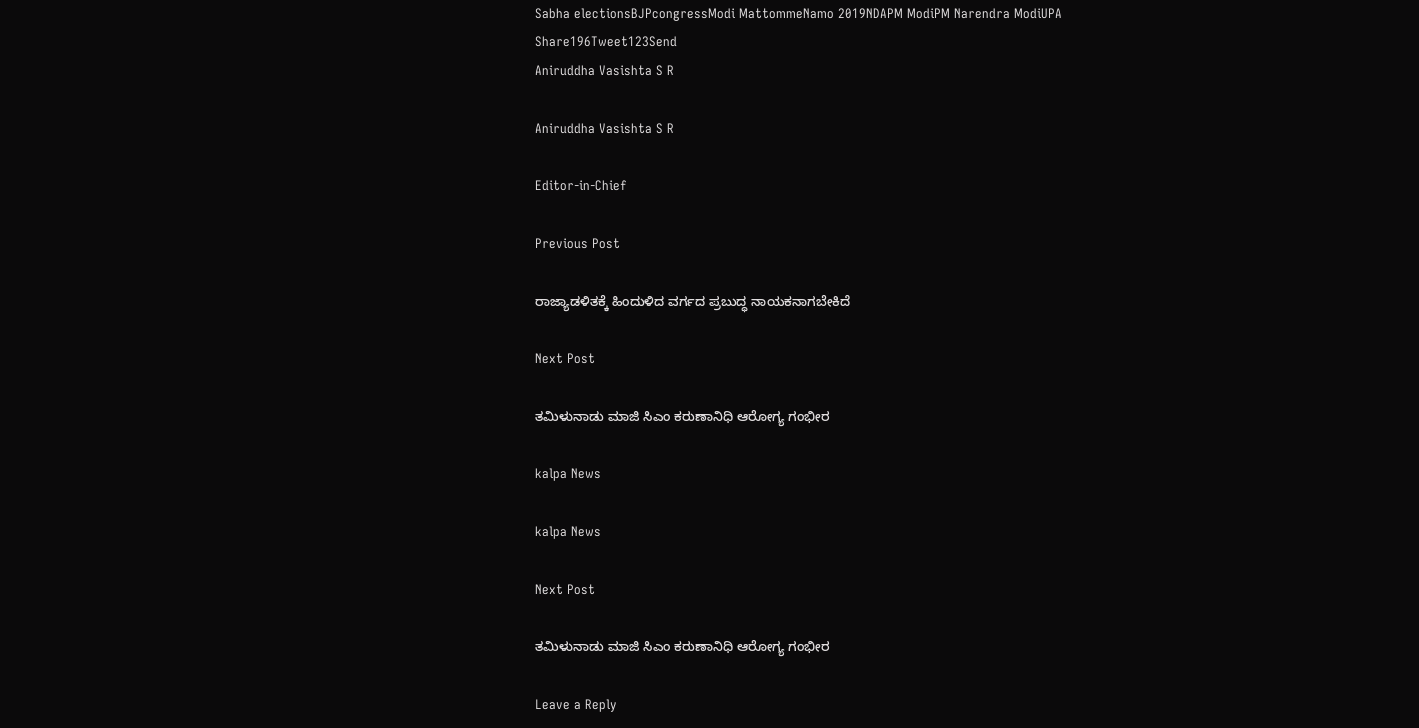Sabha electionsBJPcongressModi MattommeNamo 2019NDAPM ModiPM Narendra ModiUPA
Share196Tweet123Send
Aniruddha Vasishta S R

Aniruddha Vasishta S R

Editor-in-Chief

Previous Post

ರಾಜ್ಯಾಡಳಿತಕ್ಕೆ ಹಿಂದುಳಿದ ವರ್ಗದ ಪ್ರಬುದ್ಧ ನಾಯಕನಾಗಬೇಕಿದೆ

Next Post

ತಮಿಳುನಾಡು ಮಾಜಿ ಸಿಎಂ ಕರುಣಾನಿಧಿ ಆರೋಗ್ಯ ಗಂಭೀರ

kalpa News

kalpa News

Next Post

ತಮಿಳುನಾಡು ಮಾಜಿ ಸಿಎಂ ಕರುಣಾನಿಧಿ ಆರೋಗ್ಯ ಗಂಭೀರ

Leave a Reply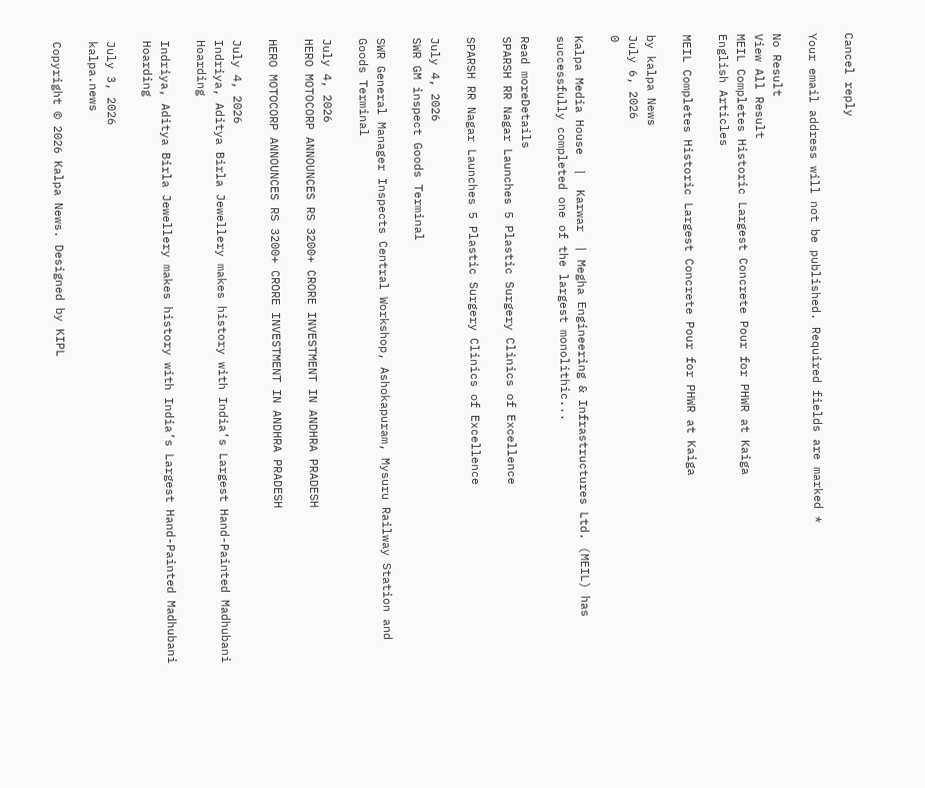Cancel reply

Your email address will not be published. Required fields are marked *

No Result
View All Result
MEIL Completes Historic Largest Concrete Pour for PHWR at Kaiga
English Articles

MEIL Completes Historic Largest Concrete Pour for PHWR at Kaiga

by kalpa News
July 6, 2026
0

Kalpa Media House  |  Karwar  | Megha Engineering & Infrastructures Ltd. (MEIL) has successfully completed one of the largest monolithic...

Read moreDetails
SPARSH RR Nagar Launches 5 Plastic Surgery Clinics of Excellence

SPARSH RR Nagar Launches 5 Plastic Surgery Clinics of Excellence

July 4, 2026
SWR GM inspect Goods Terminal

SWR General Manager Inspects Central Workshop, Ashokapuram, Mysuru Railway Station and Goods Terminal

July 4, 2026
HERO MOTOCORP ANNOUNCES RS 3200+ CRORE INVESTMENT IN ANDHRA PRADESH

HERO MOTOCORP ANNOUNCES RS 3200+ CRORE INVESTMENT IN ANDHRA PRADESH

July 4, 2026
Indriya, Aditya Birla Jewellery makes history with India’s Largest Hand-Painted Madhubani Hoarding

Indriya, Aditya Birla Jewellery makes history with India’s Largest Hand-Painted Madhubani Hoarding

July 3, 2026
kalpa.news

Copyright © 2026 Kalpa News. Designed by KIPL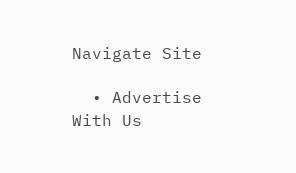Navigate Site

  • Advertise With Us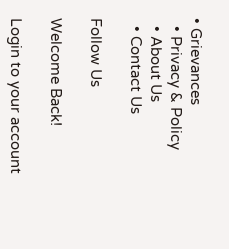• Grievances
  • Privacy & Policy
  • About Us
  • Contact Us

Follow Us

Welcome Back!

Login to your account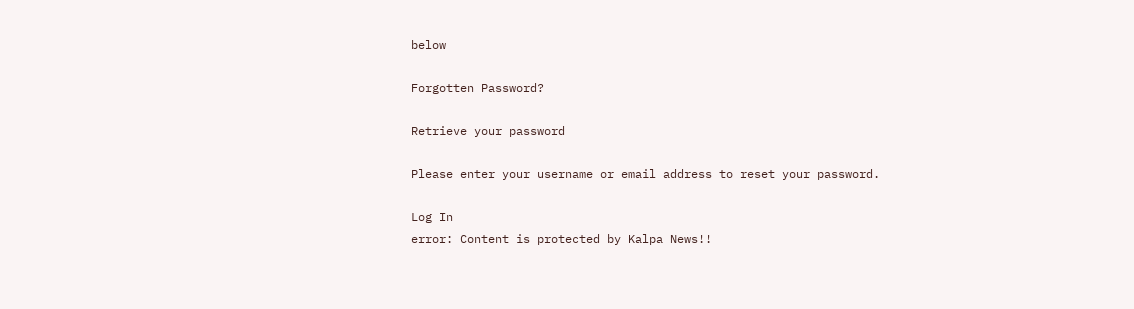below

Forgotten Password?

Retrieve your password

Please enter your username or email address to reset your password.

Log In
error: Content is protected by Kalpa News!!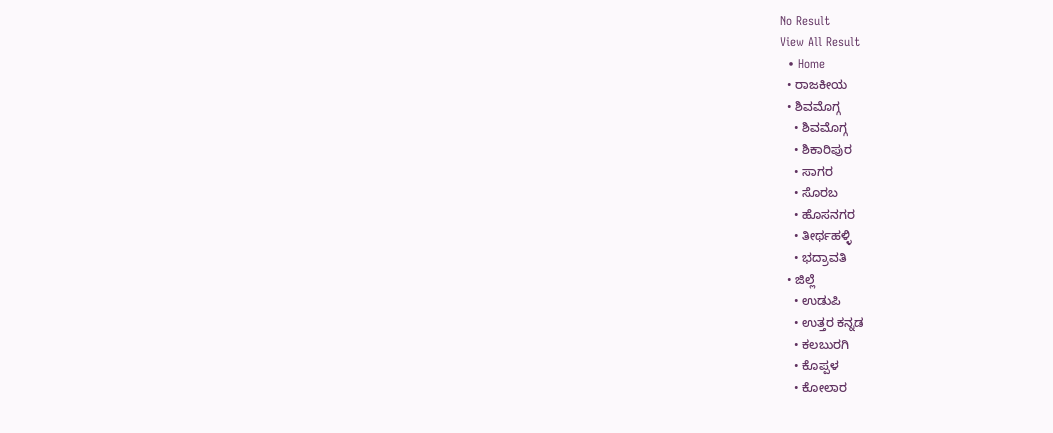No Result
View All Result
  • Home
  • ರಾಜಕೀಯ
  • ಶಿವಮೊಗ್ಗ
    • ಶಿವಮೊಗ್ಗ
    • ಶಿಕಾರಿಪುರ
    • ಸಾಗರ
    • ಸೊರಬ
    • ಹೊಸನಗರ
    • ತೀರ್ಥಹಳ್ಳಿ
    • ಭದ್ರಾವತಿ
  • ಜಿಲ್ಲೆ
    • ಉಡುಪಿ
    • ಉತ್ತರ ಕನ್ನಡ
    • ಕಲಬುರಗಿ
    • ಕೊಪ್ಪಳ
    • ಕೋಲಾರ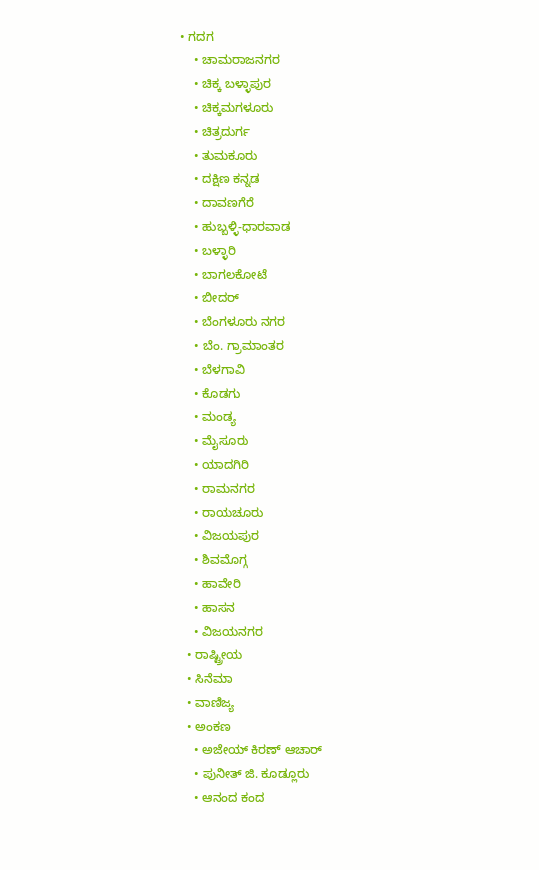• ಗದಗ
    • ಚಾಮರಾಜನಗರ
    • ಚಿಕ್ಕ ಬಳ್ಳಾಪುರ
    • ಚಿಕ್ಕಮಗಳೂರು
    • ಚಿತ್ರದುರ್ಗ
    • ತುಮಕೂರು
    • ದಕ್ಷಿಣ ಕನ್ನಡ
    • ದಾವಣಗೆರೆ
    • ಹುಬ್ಬಳ್ಳಿ-ಧಾರವಾಡ
    • ಬಳ್ಳಾರಿ
    • ಬಾಗಲಕೋಟೆ
    • ಬೀದರ್
    • ಬೆಂಗಳೂರು ನಗರ
    • ಬೆಂ. ಗ್ರಾಮಾಂತರ
    • ಬೆಳಗಾವಿ
    • ಕೊಡಗು
    • ಮಂಡ್ಯ
    • ಮೈಸೂರು
    • ಯಾದಗಿರಿ
    • ರಾಮನಗರ
    • ರಾಯಚೂರು
    • ವಿಜಯಪುರ
    • ಶಿವಮೊಗ್ಗ
    • ಹಾವೇರಿ
    • ಹಾಸನ
    • ವಿಜಯನಗರ
  • ರಾಷ್ಟ್ರೀಯ
  • ಸಿನೆಮಾ
  • ವಾಣಿಜ್ಯ
  • ಅಂಕಣ
    • ಅಜೇಯ್ ಕಿರಣ್ ಆಚಾರ್
    • ಪುನೀತ್ ಜಿ. ಕೂಡ್ಲೂರು
    • ಆನಂದ ಕಂದ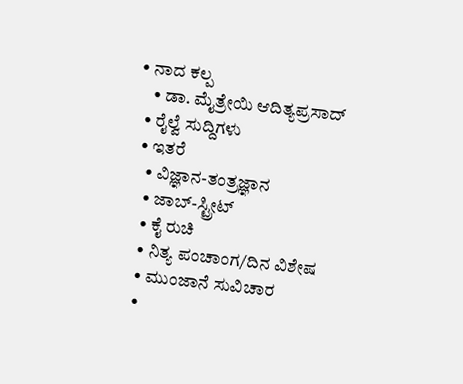• ನಾದ ಕಲ್ಪ
    • ಡಾ. ಮೈತ್ರೇಯಿ ಆದಿತ್ಯಪ್ರಸಾದ್
  • ರೈಲ್ವೆ ಸುದ್ದಿಗಳು
  • ಇತರೆ
    • ವಿಜ್ಞಾನ-ತಂತ್ರಜ್ಞಾನ
    • ಜಾಬ್-ಸ್ಟ್ರೀಟ್
    • ಕೈ ರುಚಿ
    • ನಿತ್ಯ ಪಂಚಾಂಗ/ದಿನ ವಿಶೇಷ
    • ಮುಂಜಾನೆ ಸುವಿಚಾರ
    •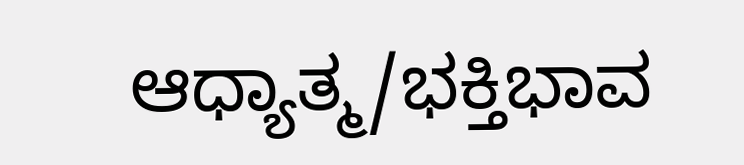ಆಧ್ಯಾತ್ಮ/ಭಕ್ತಿಭಾವ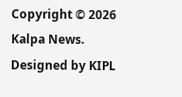Copyright © 2026 Kalpa News. Designed by KIPL